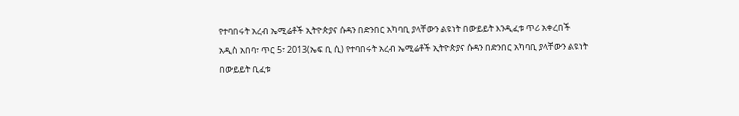የተባበሩት አረብ ኤሚሬቶች ኢትዮጵያና ሱዳን በድንበር አካባቢ ያላቸውን ልዩነት በውይይት እንዲፈቱ ጥሪ አቀረበች
አዲስ አበባ፣ ጥር 5፣ 2013(ኤፍ ቢ ሲ) የተባበሩት አረብ ኤሚሬቶች ኢትዮጵያና ሱዳን በድንበር አካባቢ ያላቸውን ልዩነት በውይይት ቢፈቱ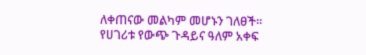ለቀጠናው መልካም መሆኑን ገለፀች፡፡
የሀገሪቱ የውጭ ጉዳይና ዓለም አቀፍ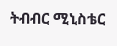ትብብር ሚኒስቴር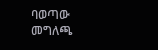ባወጣው መግለጫ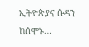ኢትዮጵያና ሱዳን ከሰሞኑ…